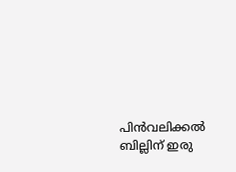പിൻവലിക്കൽ ബില്ലിന് ഇരു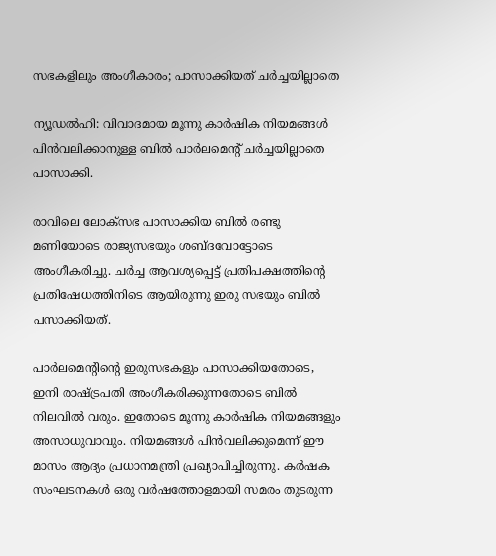സഭകളിലും അംഗീകാരം; പാസാക്കിയത് ചർച്ചയില്ലാതെ

ന്യൂഡല്‍ഹി: വിവാദമായ മൂന്നു കാര്‍ഷിക നിയമങ്ങള്‍ പിന്‍വലിക്കാനുള്ള ബില്‍ പാര്‍ലമെന്റ് ചര്‍ച്ചയില്ലാതെ പാസാക്കി.

രാവിലെ ലോക്‌സഭ പാസാക്കിയ ബില്‍ രണ്ടു മണിയോടെ രാജ്യസഭയും ശബ്ദവോട്ടോടെ അംഗീകരിച്ചു. ചര്‍ച്ച ആവശ്യപ്പെട്ട് പ്രതിപക്ഷത്തിന്റെ പ്രതിഷേധത്തിനിടെ ആയിരുന്നു ഇരു സഭയും ബില്‍ പസാക്കിയത്.

പാര്‍ലമെന്റിന്റെ ഇരുസഭകളും പാസാക്കിയതോടെ, ഇനി രാഷ്ട്രപതി അംഗീകരിക്കുന്നതോടെ ബില്‍ നിലവില്‍ വരും. ഇതോടെ മൂന്നു കാര്‍ഷിക നിയമങ്ങളും അസാധുവാവും. നിയമങ്ങള്‍ പിന്‍വലിക്കുമെന്ന് ഈ മാസം ആദ്യം പ്രധാനമന്ത്രി പ്രഖ്യാപിച്ചിരുന്നു. കര്‍ഷക സംഘടനകള്‍ ഒരു വര്‍ഷത്തോളമായി സമരം തുടരുന്ന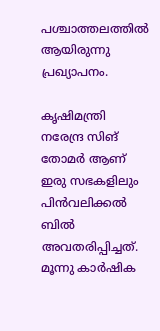പശ്ചാത്തലത്തില്‍ ആയിരുന്നു പ്രഖ്യാപനം.

കൃഷിമന്ത്രി നരേന്ദ്ര സിങ് തോമര്‍ ആണ് ഇരു സഭകളിലും പിന്‍വലിക്കല്‍ ബില്‍ അവതരിപ്പിച്ചത്. മൂന്നു കാര്‍ഷിക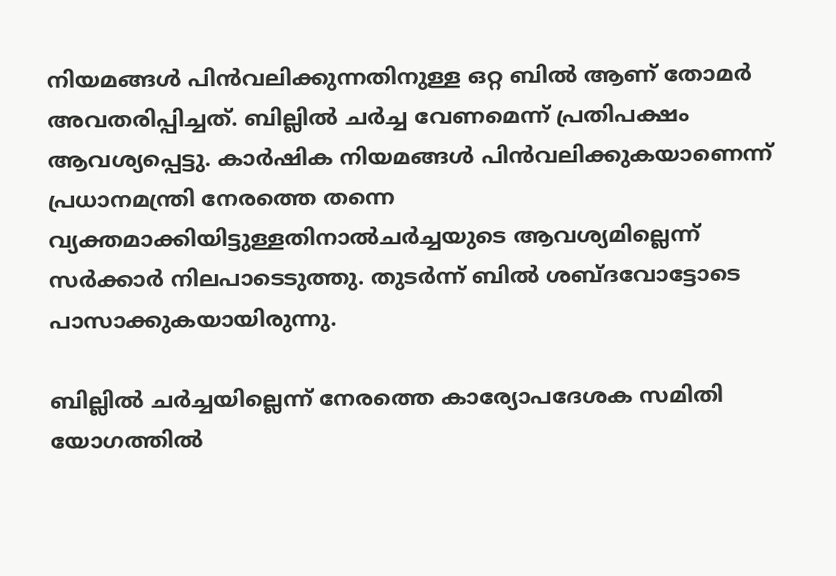നിയമങ്ങള്‍ പിന്‍വലിക്കുന്നതിനുള്ള ഒറ്റ ബില്‍ ആണ് തോമര്‍ അവതരിപ്പിച്ചത്. ബില്ലില്‍ ചര്‍ച്ച വേണമെന്ന് പ്രതിപക്ഷം ആവശ്യപ്പെട്ടു. കാര്‍ഷിക നിയമങ്ങള്‍ പിന്‍വലിക്കുകയാണെന്ന് പ്രധാനമന്ത്രി നേരത്തെ തന്നെ വ്യക്തമാക്കിയിട്ടുള്ളതിനാല്‍ചര്‍ച്ചയുടെ ആവശ്യമില്ലെന്ന് സര്‍ക്കാര്‍ നിലപാടെടുത്തു. തുടര്‍ന്ന് ബില്‍ ശബ്ദവോട്ടോടെ പാസാക്കുകയായിരുന്നു.

ബില്ലില്‍ ചര്‍ച്ചയില്ലെന്ന് നേരത്തെ കാര്യോപദേശക സമിതി യോഗത്തില്‍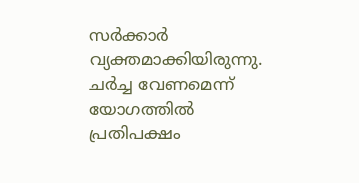സര്‍ക്കാര്‍ വ്യക്തമാക്കിയിരുന്നു. ചര്‍ച്ച വേണമെന്ന് യോഗത്തില്‍ പ്രതിപക്ഷം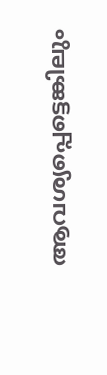ആവശ്യപ്പെട്ടെങ്കിലും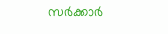സര്‍ക്കാര്‍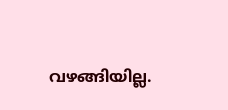വഴങ്ങിയില്ല.